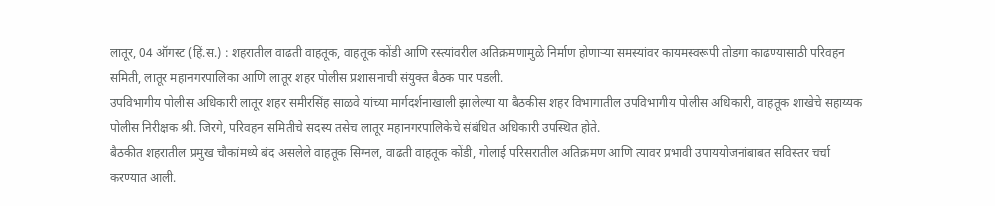लातूर, 04 ऑगस्ट (हिं.स.) : शहरातील वाढती वाहतूक, वाहतूक कोंडी आणि रस्त्यांवरील अतिक्रमणामुळे निर्माण होणाऱ्या समस्यांवर कायमस्वरूपी तोडगा काढण्यासाठी परिवहन समिती, लातूर महानगरपालिका आणि लातूर शहर पोलीस प्रशासनाची संयुक्त बैठक पार पडली.
उपविभागीय पोलीस अधिकारी लातूर शहर समीरसिंह साळवे यांच्या मार्गदर्शनाखाली झालेल्या या बैठकीस शहर विभागातील उपविभागीय पोलीस अधिकारी, वाहतूक शाखेचे सहाय्यक पोलीस निरीक्षक श्री. जिरगे, परिवहन समितीचे सदस्य तसेच लातूर महानगरपालिकेचे संबंधित अधिकारी उपस्थित होते.
बैठकीत शहरातील प्रमुख चौकांमध्ये बंद असलेले वाहतूक सिग्नल, वाढती वाहतूक कोंडी, गोलाई परिसरातील अतिक्रमण आणि त्यावर प्रभावी उपाययोजनांबाबत सविस्तर चर्चा करण्यात आली.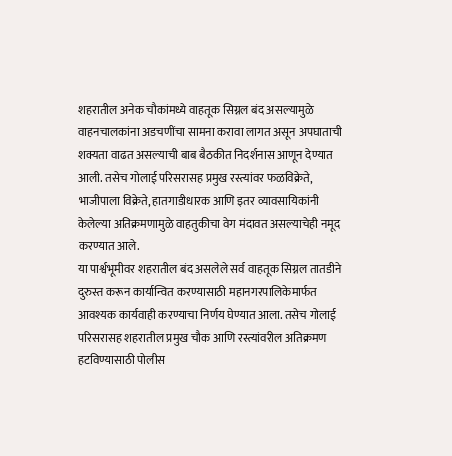शहरातील अनेक चौकांमध्ये वाहतूक सिग्नल बंद असल्यामुळे वाहनचालकांना अडचणींचा सामना करावा लागत असून अपघाताची शक्यता वाढत असल्याची बाब बैठकीत निदर्शनास आणून देण्यात आली. तसेच गोलाई परिसरासह प्रमुख रस्त्यांवर फळविक्रेते, भाजीपाला विक्रेते, हातगाडीधारक आणि इतर व्यावसायिकांनी केलेल्या अतिक्रमणामुळे वाहतुकीचा वेग मंदावत असल्याचेही नमूद करण्यात आले.
या पार्श्वभूमीवर शहरातील बंद असलेले सर्व वाहतूक सिग्नल तातडीने दुरुस्त करून कार्यान्वित करण्यासाठी महानगरपालिकेमार्फत आवश्यक कार्यवाही करण्याचा निर्णय घेण्यात आला. तसेच गोलाई परिसरासह शहरातील प्रमुख चौक आणि रस्त्यांवरील अतिक्रमण हटविण्यासाठी पोलीस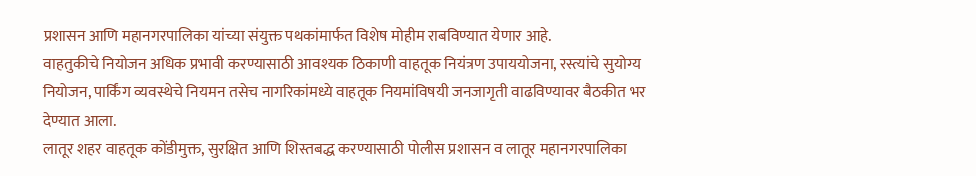प्रशासन आणि महानगरपालिका यांच्या संयुक्त पथकांमार्फत विशेष मोहीम राबविण्यात येणार आहे.
वाहतुकीचे नियोजन अधिक प्रभावी करण्यासाठी आवश्यक ठिकाणी वाहतूक नियंत्रण उपाययोजना, रस्त्यांचे सुयोग्य नियोजन, पार्किंग व्यवस्थेचे नियमन तसेच नागरिकांमध्ये वाहतूक नियमांविषयी जनजागृती वाढविण्यावर बैठकीत भर देण्यात आला.
लातूर शहर वाहतूक कोंडीमुक्त, सुरक्षित आणि शिस्तबद्ध करण्यासाठी पोलीस प्रशासन व लातूर महानगरपालिका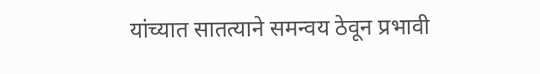यांच्यात सातत्याने समन्वय ठेवून प्रभावी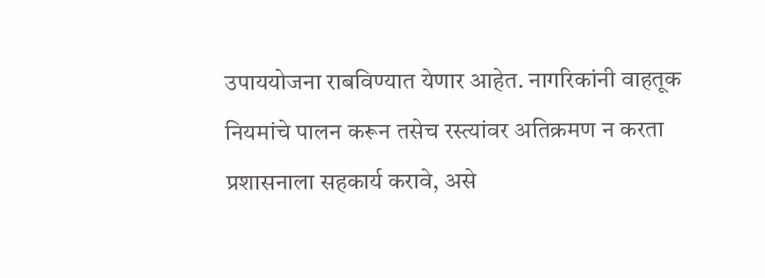उपाययोजना राबविण्यात येणार आहेत. नागरिकांनी वाहतूक नियमांचे पालन करून तसेच रस्त्यांवर अतिक्रमण न करता प्रशासनाला सहकार्य करावे, असे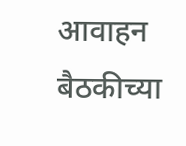आवाहन बैठकीच्या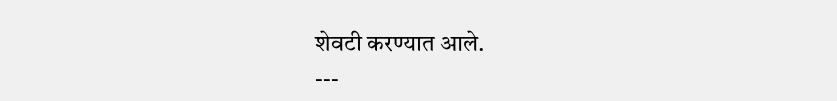शेवटी करण्यात आले.
---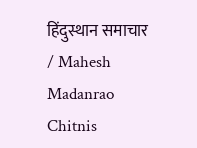हिंदुस्थान समाचार / Mahesh Madanrao Chitnis